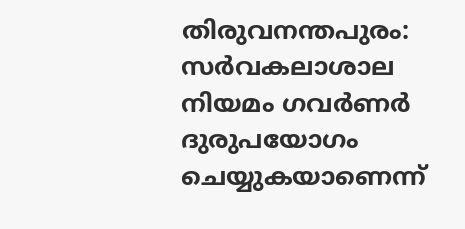തിരുവനന്തപുരം: സർവകലാശാല നിയമം ഗവർണർ ദുരുപയോഗം ചെയ്യുകയാണെന്ന്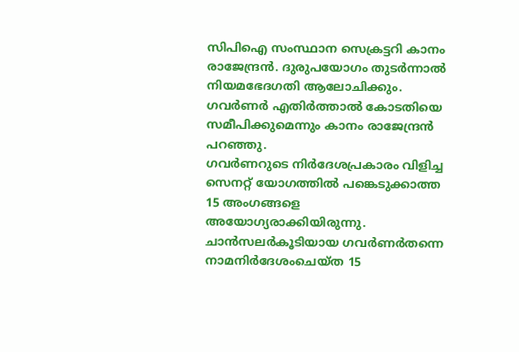സിപിഐ സംസ്ഥാന സെക്രട്ടറി കാനം രാജേന്ദ്രൻ. ദുരുപയോഗം തുടർന്നാൽ നിയമഭേദഗതി ആലോചിക്കും. ഗവർണർ എതിർത്താൽ കോടതിയെ സമീപിക്കുമെന്നും കാനം രാജേന്ദ്രൻ പറഞ്ഞു.
ഗവർണറുടെ നിർദേശപ്രകാരം വിളിച്ച സെനറ്റ് യോഗത്തിൽ പങ്കെടുക്കാത്ത 15 അംഗങ്ങളെ അയോഗ്യരാക്കിയിരുന്നു. ചാൻസലർകൂടിയായ ഗവർണർതന്നെ നാമനിർദേശംചെയ്ത 15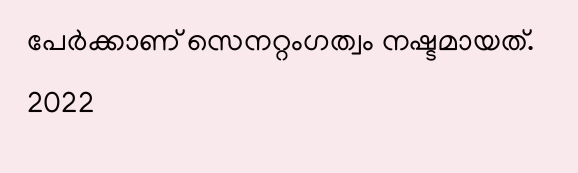പേർക്കാണ് സെനറ്റംഗത്വം നഷ്ടമായത്. 2022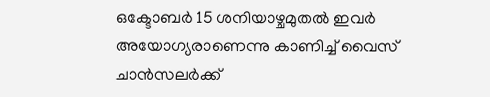ഒക്ടോബർ 15 ശനിയാഴ്ചമുതൽ ഇവർ അയോഗ്യരാണെന്നു കാണിച്ച് വൈസ് ചാൻസലർക്ക്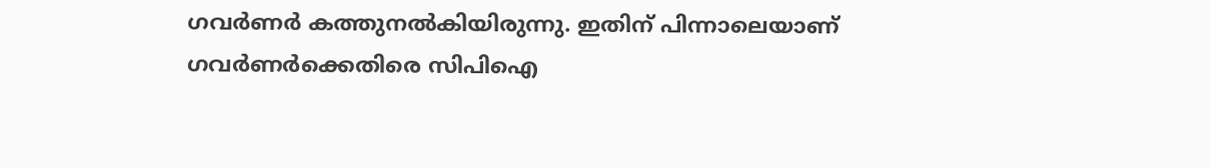ഗവർണർ കത്തുനൽകിയിരുന്നു. ഇതിന് പിന്നാലെയാണ് ഗവർണർക്കെതിരെ സിപിഐ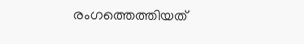രംഗത്തെത്തിയത്